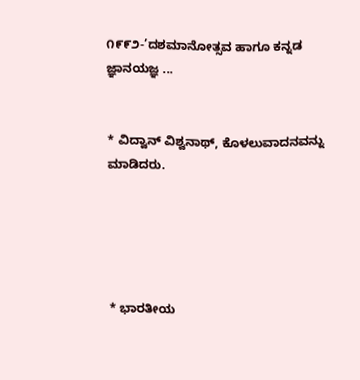೧೯೯೨-’ದಶಮಾನೋತ್ಸವ ಹಾಗೂ ಕನ್ನಡ ಜ್ಞಾನಯಜ್ಞ ...


* ವಿದ್ವಾನ್ ವಿಶ್ವನಾಥ್, ಕೊಳಲುವಾದನವನ್ನು ಮಾಡಿದರು.





* ಭಾರತೀಯ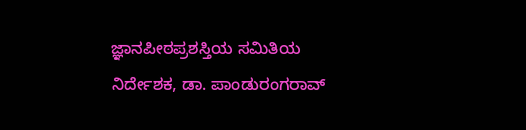ಜ್ಞಾನಪೀಠಪ್ರಶಸ್ತಿಯ ಸಮಿತಿಯ ನಿರ್ದೇಶಕ, ಡಾ. ಪಾಂಡುರಂಗರಾವ್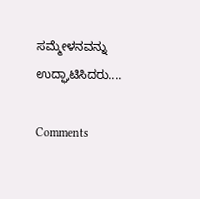ಸಮ್ಮೇಳನವನ್ನು ಉದ್ಘಾಟಿಸಿದರು....

Comments